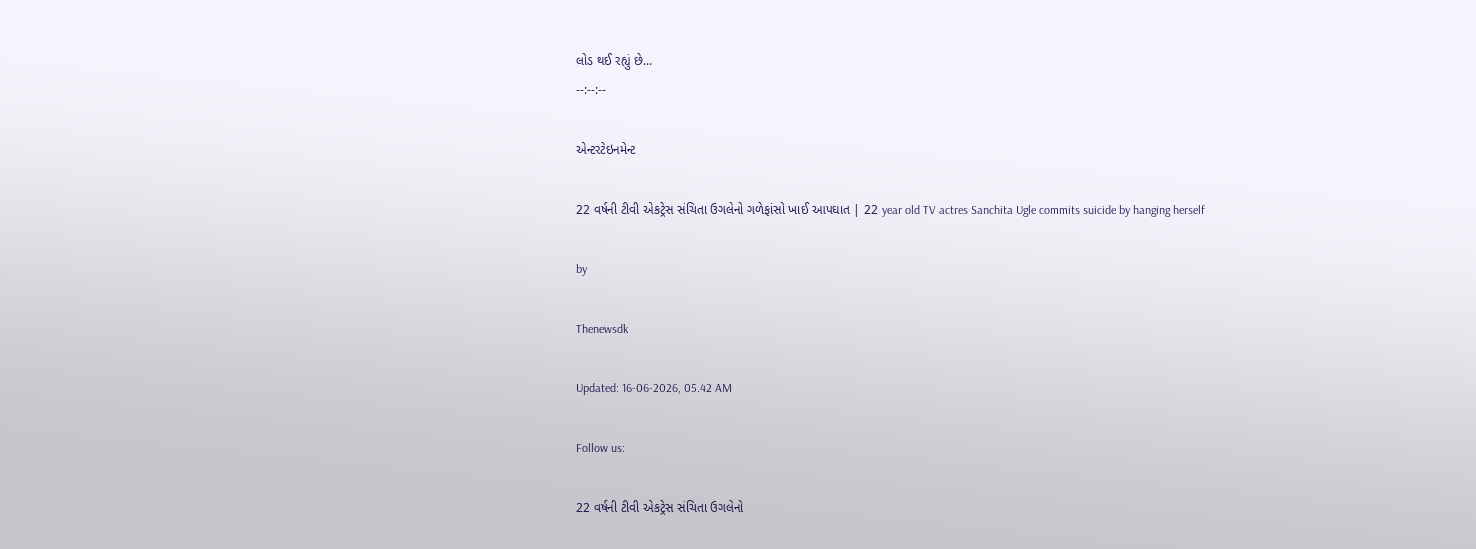લોડ થઈ રહ્યું છે...
--:--:--

એન્ટરટેઇનમેન્ટ

22 વર્ષની ટીવી એકટ્રેસ સંચિતા ઉગલેનો ગળેફાંસો ખાઈ આપઘાત | 22 year old TV actres Sanchita Ugle commits suicide by hanging herself

by

Thenewsdk

Updated: 16-06-2026, 05.42 AM

Follow us:

22 વર્ષની ટીવી એકટ્રેસ સંચિતા ઉગલેનો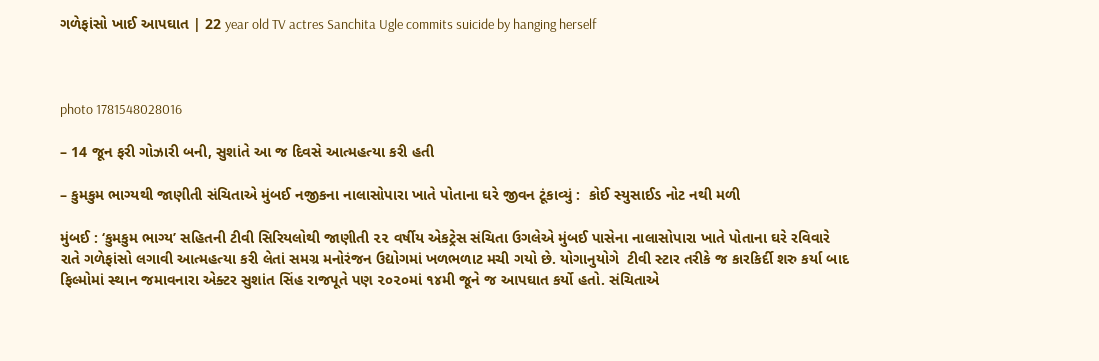ગળેફાંસો ખાઈ આપઘાત | 22 year old TV actres Sanchita Ugle commits suicide by hanging herself



photo 1781548028016

– 14 જૂન ફરી ગોઝારી બની, સુશાંતે આ જ દિવસે આત્મહત્યા કરી હતી

– કુમકુમ ભાગ્યથી જાણીતી સંચિતાએ મુંબઈ નજીકના નાલાસોપારા ખાતે પોતાના ઘરે જીવન ટૂંકાવ્યું :  કોઈ સ્યુસાઈડ નોટ નથી મળી

મુંબઈ : ‘કુમકુમ ભાગ્ય’ સહિતની ટીવી સિરિયલોથી જાણીતી ૨૨ વર્ષીય એકટ્રેસ સંચિતા ઉગલેએ મુંબઈ પાસેના નાલાસોપારા ખાતે પોતાના ઘરે રવિવારે રાતે ગળેફાંસો લગાવી આત્મહત્યા કરી લેતાં સમગ્ર મનોરંજન ઉદ્યોગમાં ખળભળાટ મચી ગયો છે. યોગાનુયોગે  ટીવી સ્ટાર તરીકે જ કારકિર્દી શરુ કર્યા બાદ ફિલ્મોમાં સ્થાન જમાવનારા એક્ટર સુશાંત સિંહ રાજપૂતે પણ ૨૦૨૦માં ૧૪મી જૂને જ આપઘાત કર્યો હતો. સંચિતાએ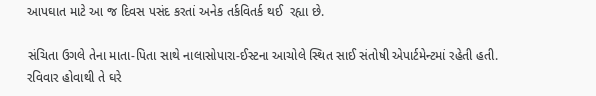આપઘાત માટે આ જ દિવસ પસંદ કરતાં અનેક તર્કવિતર્ક થઈ  રહ્યા છે.

સંચિતા ઉગલે તેના માતા-પિતા સાથે નાલાસોપારા-ઈસ્ટના આચોલે સ્થિત સાઈ સંતોષી એપાર્ટમેન્ટમાં રહેતી હતી. રવિવાર હોવાથી તે ઘરે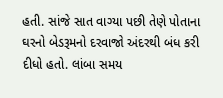હતી. સાંજે સાત વાગ્યા પછી તેણે પોતાના ઘરનો બેડરૂમનો દરવાજો અંદરથી બંધ કરી દીધો હતો. લાંબા સમય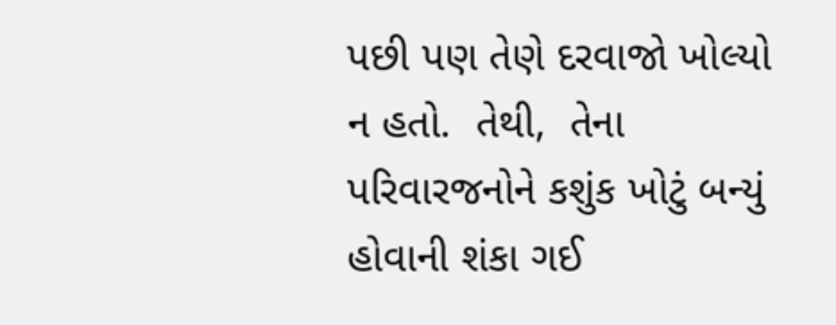પછી પણ તેણે દરવાજો ખોલ્યો ન હતો.  તેથી,  તેના પરિવારજનોને કશુંક ખોટું બન્યું હોવાની શંકા ગઈ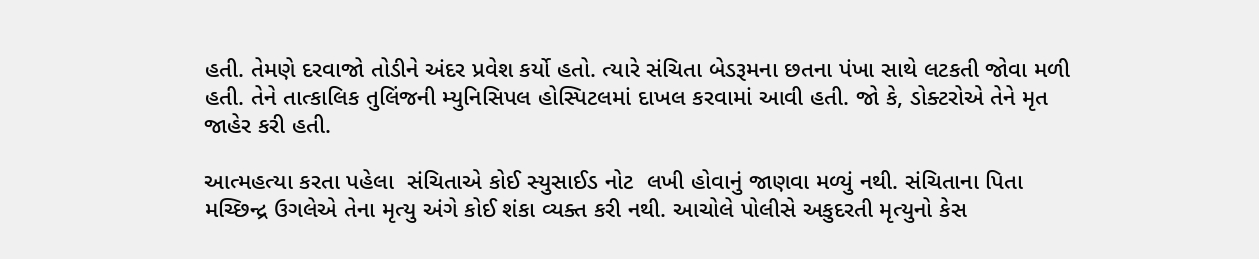હતી. તેમણે દરવાજો તોડીને અંદર પ્રવેશ કર્યો હતો. ત્યારે સંચિતા બેડરૂમના છતના પંખા સાથે લટકતી જોવા મળી હતી. તેને તાત્કાલિક તુલિંજની મ્યુનિસિપલ હોસ્પિટલમાં દાખલ કરવામાં આવી હતી. જો કે, ડોક્ટરોએ તેને મૃત જાહેર કરી હતી.

આત્મહત્યા કરતા પહેલા  સંચિતાએ કોઈ સ્યુસાઈડ નોટ  લખી હોવાનું જાણવા મળ્યું નથી. સંચિતાના પિતા મચ્છિન્દ્ર ઉગલેએ તેના મૃત્યુ અંગે કોઈ શંકા વ્યક્ત કરી નથી. આચોલે પોલીસે અકુદરતી મૃત્યુનો કેસ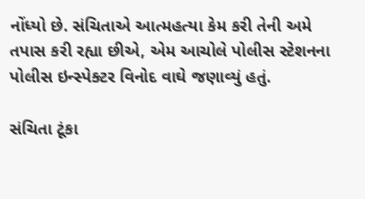નોંધ્યો છે. સંચિતાએ આત્મહત્યા કેમ કરી તેની અમે તપાસ કરી રહ્યા છીએ, એમ આચોલે પોલીસ સ્ટેશનના પોલીસ ઇન્સ્પેક્ટર વિનોદ વાઘે જણાવ્યું હતું.

સંચિતા ટૂંકા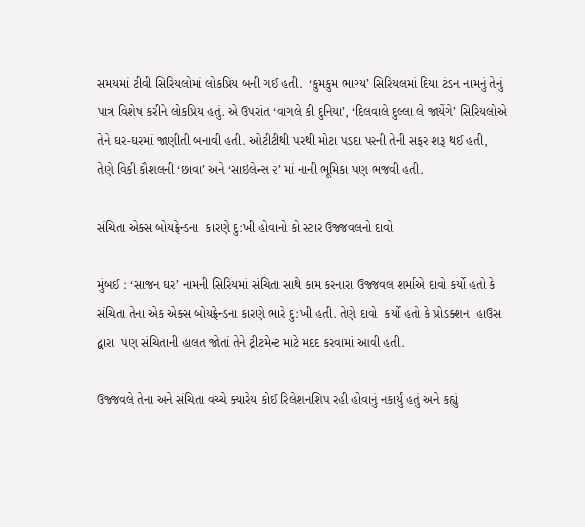સમયમાં ટીવી સિરિયલોમાં લોકપ્રિય બની ગઈ હતી.  ‘કુમકુમ ભાગ્ય’ સિરિયલમાં દિયા ટંડન નામનું તેનું પાત્ર વિશેષ કરીને લોકપ્રિય હતું. એ ઉપરાંત ‘વાગલે કી દુનિયા’, ‘દિલવાલે દુલ્લા લે જાયેંગે’ સિરિયલોએ  તેને ઘર-ઘરમાં જાણીતી બનાવી હતી. ઓટીટીથી પરથી મોટા પડદા પરની તેની સફર શરૂ થઈ હતી, તેણે વિકી કૌશલની ‘છાવા’ અને ‘સાઇલેન્સ ૨’ માં નાની ભૂમિકા પણ ભજવી હતી.

સંચિતા એક્સ બોયફ્રેન્ડના  કારણે દુ:ખી હોવાનો કો સ્ટાર ઉજ્જવલનો દાવો

મુંબઈ : ‘સાજન ઘર’ નામની સિરિયમાં સંચિતા સાથે કામ કરનારા ઉજ્જવલ શર્માએ દાવો કર્યો હતો કે સંચિતા તેના એક એક્સ બોયફ્રેન્ડના કારણે ભારે દુ:ખી હતી. તેણે દાવો  કર્યો હતો કે પ્રોડક્શન  હાઉસ દ્વારા  પણ સંચિતાની હાલત જોતાં તેને ટ્રીટમેન્ટ માટે મદદ કરવામાં આવી હતી.

ઉજ્જવલે તેના અને સંચિતા વચ્ચે ક્યારેય કોઈ રિલેશનશિપ રહી હોવાનું નકાર્યું હતું અને કહ્યું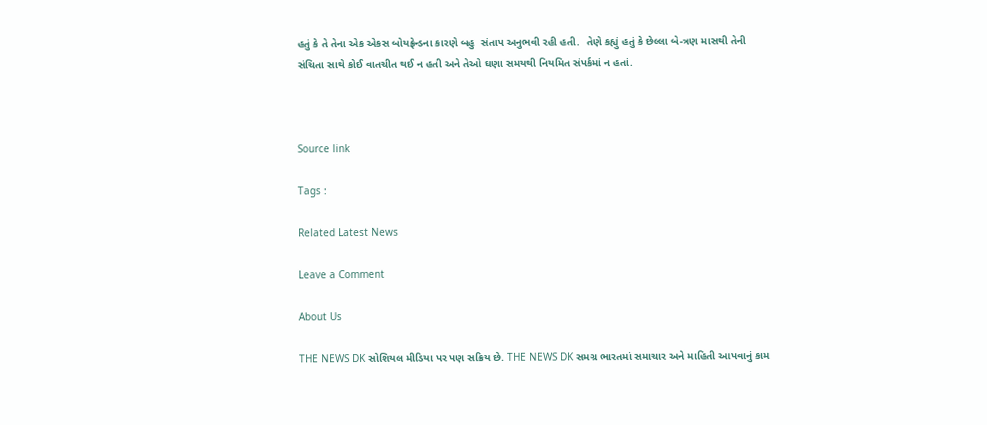હતું કે તે તેના એક એકસ બોયફ્રેન્ડના કારણે બહુ  સંતાપ અનુભવી રહી હતી.  તેણે કહ્યું હતું કે છેલ્લા બે-ત્રણ માસથી તેની સંચિતા સાથે કોઈ વાતચીત થઈ ન હતી અને તેઓ ઘણા સમયથી નિયમિત સંપર્કમાં ન હતાં.



Source link

Tags :

Related Latest News

Leave a Comment

About Us

THE NEWS DK સોશિયલ મીડિયા પર પણ સક્રિય છે. THE NEWS DK સમગ્ર ભારતમાં સમાચાર અને માહિતી આપવાનું કામ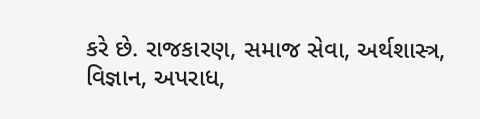કરે છે. રાજકારણ, સમાજ સેવા, અર્થશાસ્ત્ર, વિજ્ઞાન, અપરાધ,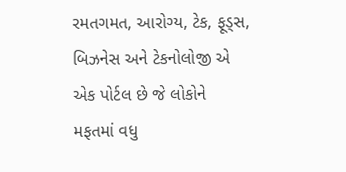રમતગમત, આરોગ્ય, ટેક, ફૂડ્સ, બિઝનેસ અને ટેકનોલોજી એ એક પોર્ટલ છે જે લોકોને મફતમાં વધુ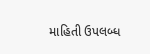માહિતી ઉપલબ્ધ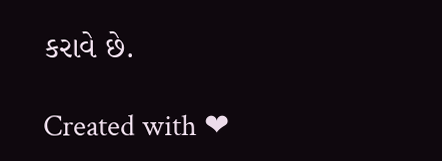કરાવે છે.

Created with ❤